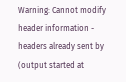Warning: Cannot modify header information - headers already sent by (output started at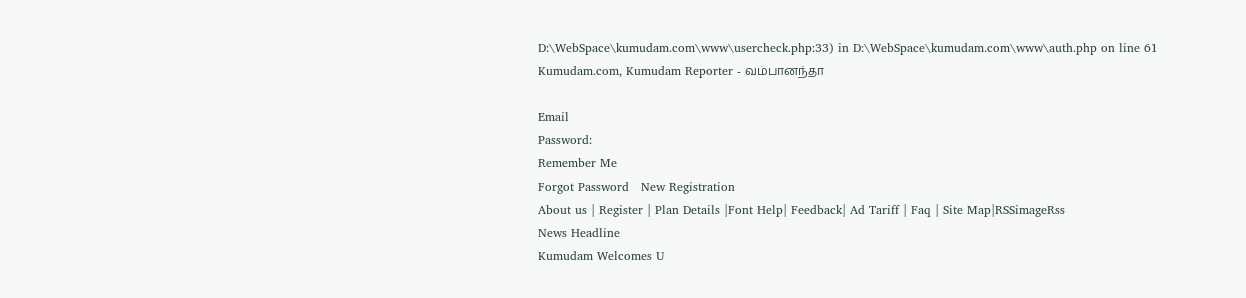D:\WebSpace\kumudam.com\www\usercheck.php:33) in D:\WebSpace\kumudam.com\www\auth.php on line 61
Kumudam.com, Kumudam Reporter - வம்பானந்தா

Email
Password:
Remember Me
Forgot Password   New Registration
About us | Register | Plan Details |Font Help| Feedback| Ad Tariff | Faq | Site Map|RSSimageRss
News Headline
Kumudam Welcomes U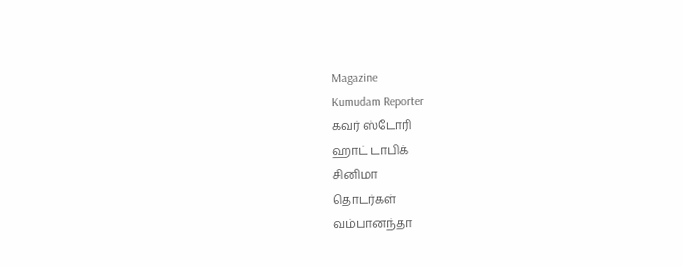Magazine
Kumudam Reporter
கவர் ஸ்டோரி
ஹாட் டாபிக்
சினிமா
தொடர்கள்
வம்பானந்தா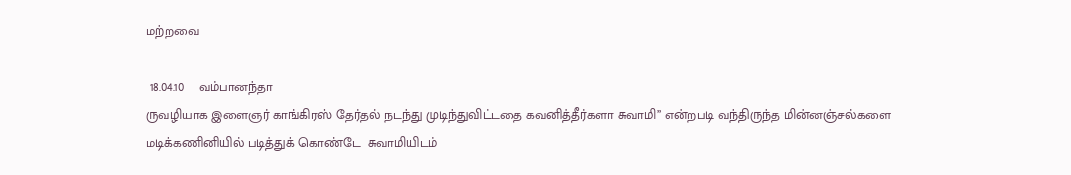மற்றவை

 18.04.10    வம்பானந்தா
ருவழியாக இளைஞர் காங்கிரஸ் தேர்தல் நடந்து முடிந்துவிட்டதை கவனித்தீர்களா சுவாமி’’ என்றபடி வந்திருந்த மின்னஞ்சல்களை மடிக்கணினியில் படித்துக் கொண்டே  சுவாமியிடம்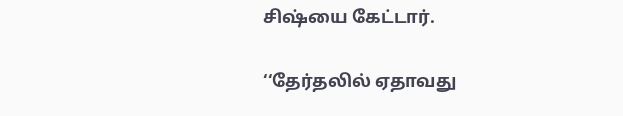சிஷ்யை கேட்டார்.

‘‘தேர்தலில் ஏதாவது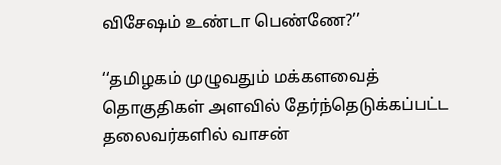விசேஷம் உண்டா பெண்ணே?’’

‘‘தமிழகம் முழுவதும் மக்களவைத் தொகுதிகள் அளவில் தேர்ந்தெடுக்கப்பட்ட தலைவர்களில் வாசன்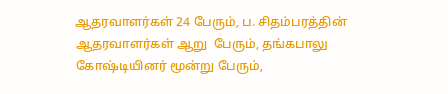ஆதரவாளர்கள் 24 பேரும், ப. சிதம்பரத்தின் ஆதரவாளர்கள் ஆறு  பேரும், தங்கபாலு கோஷ்டியினர் மூன்று பேரும்,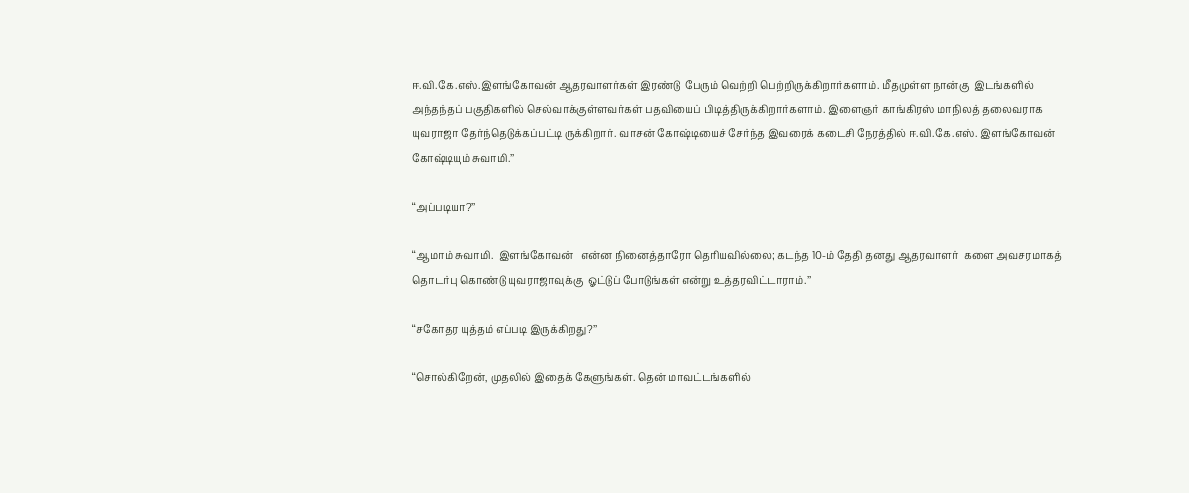ஈ.வி.கே.எஸ்.இளங்கோவன் ஆதரவாளர்கள் இரண்டு  பேரும் வெற்றி பெற்றிருக்கிறார்களாம். மீதமுள்ள நான்கு  இடங்களில்  அந்தந்தப் பகுதிகளில் செல்வாக்குள்ளவர்கள் பதவியைப் பிடித்திருக்கிறார்களாம். இளைஞர் காங்கிரஸ் மாநிலத் தலைவராக யுவராஜா தேர்ந்தெடுக்கப்பட்டி ருக்கிறார். வாசன் கோஷ்டியைச் சேர்ந்த இவரைக் கடைசி நேரத்தில் ஈ.வி.கே.எஸ். இளங்கோவன் கோஷ்டியும் சுவாமி.’’

‘‘அப்படியா?’’

‘‘ஆமாம் சுவாமி.  இளங்கோவன்   என்ன நினைத்தாரோ தெரியவில்லை; கடந்த 10-ம் தேதி தனது ஆதரவாளர்  களை அவசரமாகத் தொடர்பு கொண்டு யுவராஜாவுக்கு  ஓட்டுப் போடுங்கள் என்று உத்தரவிட்டாராம்.’’

‘‘சகோதர யுத்தம் எப்படி இருக்கிறது?’’

‘‘சொல்கிறேன், முதலில் இதைக் கேளுங்கள். தென் மாவட்டங்களில்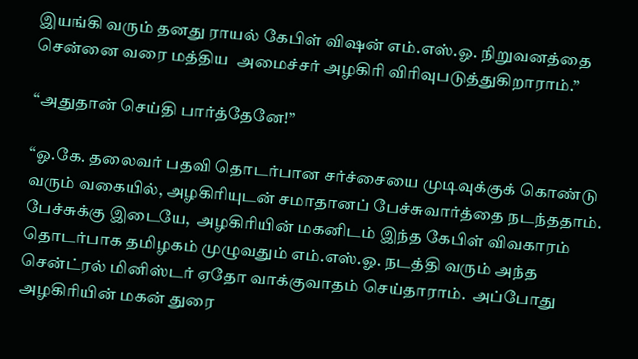இயங்கி வரும் தனது ராயல் கேபிள் விஷன் எம்.எஸ்.ஓ. நிறுவனத்தை சென்னை வரை மத்திய  அமைச்சர் அழகிரி விரிவுபடுத்துகிறாராம்.’’

‘‘அதுதான் செய்தி பார்த்தேனே!’’

‘‘ஓ.கே. தலைவர் பதவி தொடர்பான சர்ச்சையை முடிவுக்குக் கொண்டு வரும் வகையில், அழகிரியுடன் சமாதானப் பேச்சுவார்த்தை நடந்ததாம். பேச்சுக்கு இடையே,  அழகிரியின் மகனிடம் இந்த கேபிள் விவகாரம் தொடர்பாக தமிழகம் முழுவதும் எம்.எஸ்.ஓ. நடத்தி வரும் அந்த சென்ட்ரல் மினிஸ்டர் ஏதோ வாக்குவாதம் செய்தாராம்.  அப்போது அழகிரியின் மகன் துரை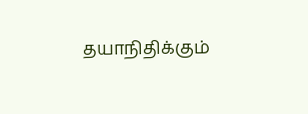தயாநிதிக்கும்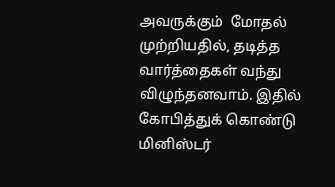அவருக்கும்  மோதல் முற்றியதில், தடித்த வார்த்தைகள் வந்து விழுந்தனவாம். இதில் கோபித்துக் கொண்டு மினிஸ்டர்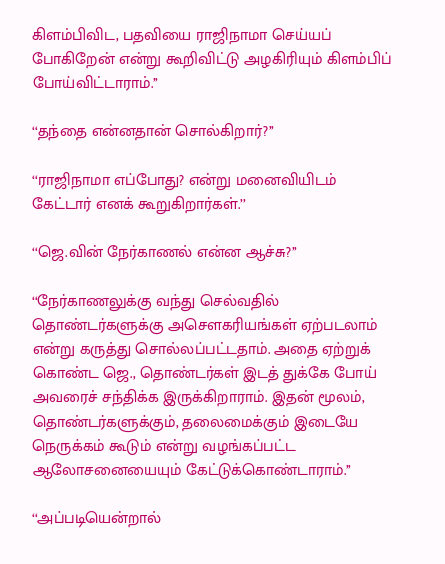கிளம்பிவிட, பதவியை ராஜிநாமா செய்யப் போகிறேன் என்று கூறிவிட்டு அழகிரியும் கிளம்பிப் போய்விட்டாராம்.’’

‘‘தந்தை என்னதான் சொல்கிறார்?’’

‘‘ராஜிநாமா எப்போது? என்று மனைவியிடம் கேட்டார் எனக் கூறுகிறார்கள்.’’

‘‘ஜெ.வின் நேர்காணல் என்ன ஆச்சு?’’

‘‘நேர்காணலுக்கு வந்து செல்வதில் தொண்டர்களுக்கு அசௌகரியங்கள் ஏற்படலாம் என்று கருத்து சொல்லப்பட்டதாம். அதை ஏற்றுக் கொண்ட ஜெ., தொண்டர்கள் இடத் துக்கே போய்  அவரைச் சந்திக்க இருக்கிறாராம். இதன் மூலம், தொண்டர்களுக்கும், தலைமைக்கும் இடையே நெருக்கம் கூடும் என்று வழங்கப்பட்ட  ஆலோசனையையும் கேட்டுக்கொண்டாராம்.’’

‘‘அப்படியென்றால்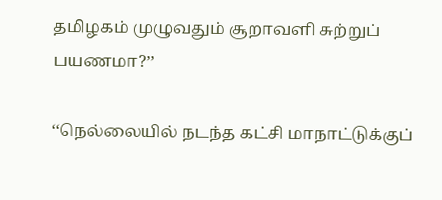தமிழகம் முழுவதும் சூறாவளி சுற்றுப் பயணமா?’’

‘‘நெல்லையில் நடந்த கட்சி மாநாட்டுக்குப்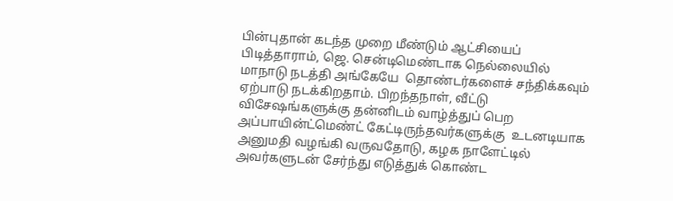பின்புதான் கடந்த முறை மீண்டும் ஆட்சியைப் பிடித்தாராம், ஜெ. சென்டிமெண்டாக நெல்லையில் மாநாடு நடத்தி அங்கேயே  தொண்டர்களைச் சந்திக்கவும் ஏற்பாடு நடக்கிறதாம். பிறந்தநாள், வீட்டு விசேஷங்களுக்கு தன்னிடம் வாழ்த்துப் பெற அப்பாயின்ட்மெண்ட் கேட்டிருந்தவர்களுக்கு  உடனடியாக அனுமதி வழங்கி வருவதோடு, கழக நாளேட்டில் அவர்களுடன் சேர்ந்து எடுத்துக் கொண்ட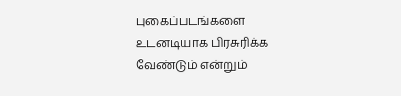புகைப்படங்களை உடனடியாக பிரசுரிக்க வேண்டும் என்றும்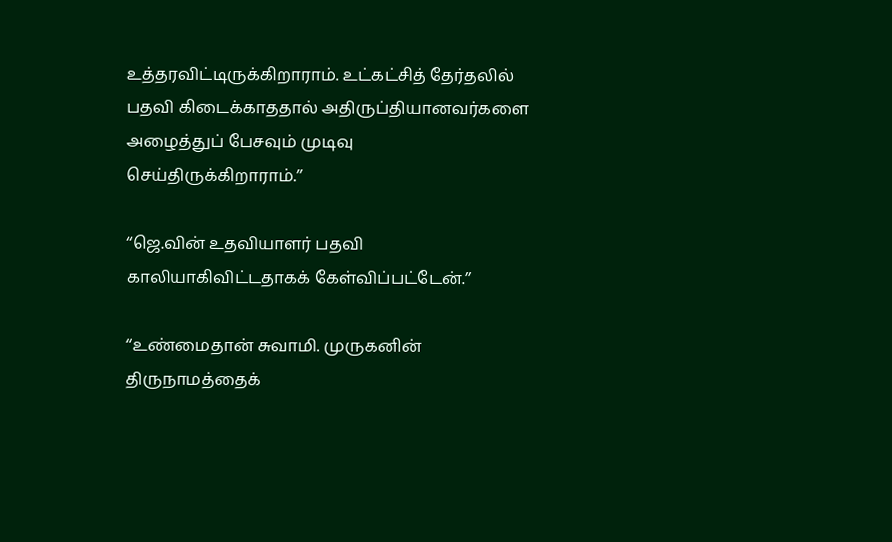உத்தரவிட்டிருக்கிறாராம். உட்கட்சித் தேர்தலில் பதவி கிடைக்காததால் அதிருப்தியானவர்களை அழைத்துப் பேசவும் முடிவு செய்திருக்கிறாராம்.’’

‘‘ஜெ.வின் உதவியாளர் பதவி காலியாகிவிட்டதாகக் கேள்விப்பட்டேன்.’’

‘‘உண்மைதான் சுவாமி. முருகனின் திருநாமத்தைக்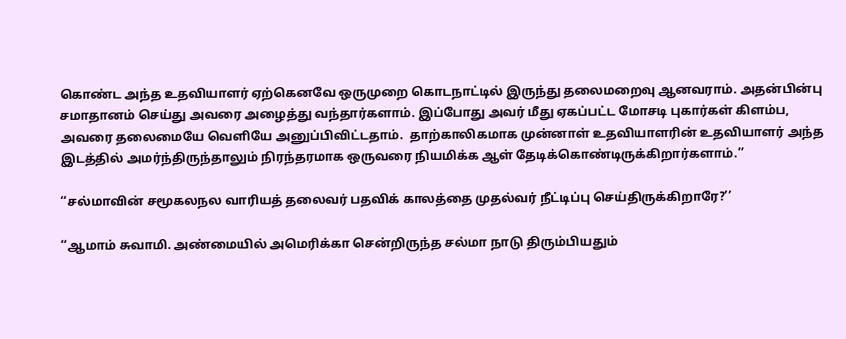கொண்ட அந்த உதவியாளர் ஏற்கெனவே ஒருமுறை கொடநாட்டில் இருந்து தலைமறைவு ஆனவராம். அதன்பின்பு  சமாதானம் செய்து அவரை அழைத்து வந்தார்களாம். இப்போது அவர் மீது ஏகப்பட்ட மோசடி புகார்கள் கிளம்ப, அவரை தலைமையே வெளியே அனுப்பிவிட்டதாம்.  தாற்காலிகமாக முன்னாள் உதவியாளரின் உதவியாளர் அந்த இடத்தில் அமர்ந்திருந்தாலும் நிரந்தரமாக ஒருவரை நியமிக்க ஆள் தேடிக்கொண்டிருக்கிறார்களாம்.’’

‘‘சல்மாவின் சமூகலநல வாரியத் தலைவர் பதவிக் காலத்தை முதல்வர் நீட்டிப்பு செய்திருக்கிறாரே?’’

‘‘ஆமாம் சுவாமி. அண்மையில் அமெரிக்கா சென்றிருந்த சல்மா நாடு திரும்பியதும்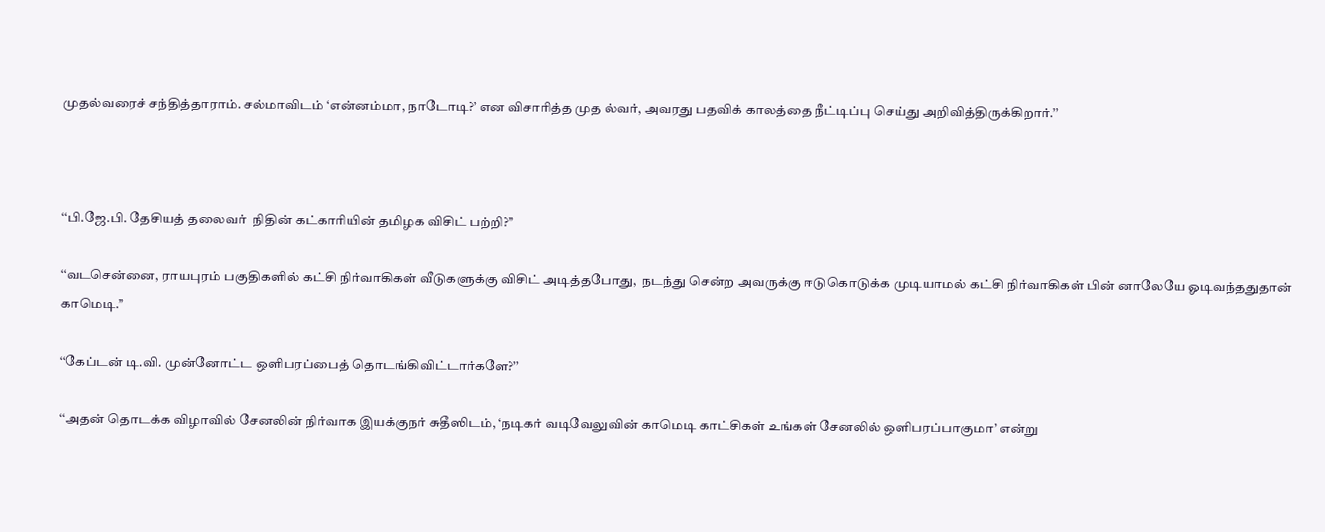முதல்வரைச் சந்தித்தாராம். சல்மாவிடம் ‘என்னம்மா, நாடோடி?’ என விசாரித்த முத ல்வர், அவரது பதவிக் காலத்தை நீட்டிப்பு செய்து அறிவித்திருக்கிறார்.’’



‘‘பி.ஜே.பி. தேசியத் தலைவர்  நிதின் கட்காரியின் தமிழக விசிட் பற்றி?’’

‘‘வடசென்னை, ராயபுரம் பகுதிகளில் கட்சி நிர்வாகிகள் வீடுகளுக்கு விசிட் அடித்தபோது,  நடந்து சென்ற அவருக்கு ஈடுகொடுக்க முடியாமல் கட்சி நிர்வாகிகள் பின் னாலேயே ஓடிவந்ததுதான் காமெடி.’’

‘‘கேப்டன் டி.வி. முன்னோட்ட ஒளிபரப்பைத் தொடங்கிவிட்டார்களே?’’

‘‘அதன் தொடக்க விழாவில் சேனலின் நிர்வாக இயக்குநர் சுதீஸிடம், ‘நடிகர் வடிவேலுவின் காமெடி காட்சிகள் உங்கள் சேனலில் ஒளிபரப்பாகுமா’ என்று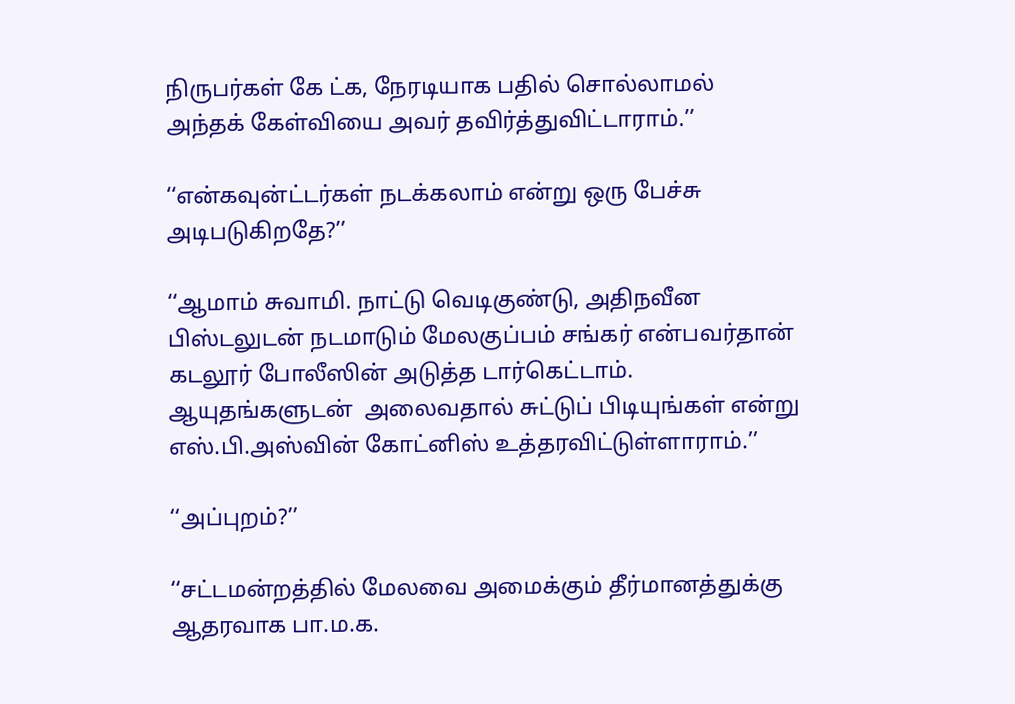நிருபர்கள் கே ட்க, நேரடியாக பதில் சொல்லாமல் அந்தக் கேள்வியை அவர் தவிர்த்துவிட்டாராம்.’’

‘‘என்கவுன்ட்டர்கள் நடக்கலாம் என்று ஒரு பேச்சு அடிபடுகிறதே?’’

‘‘ஆமாம் சுவாமி. நாட்டு வெடிகுண்டு, அதிநவீன பிஸ்டலுடன் நடமாடும் மேலகுப்பம் சங்கர் என்பவர்தான் கடலூர் போலீஸின் அடுத்த டார்கெட்டாம். ஆயுதங்களுடன்  அலைவதால் சுட்டுப் பிடியுங்கள் என்று எஸ்.பி.அஸ்வின் கோட்னிஸ் உத்தரவிட்டுள்ளாராம்.’’

‘‘அப்புறம்?’’

‘‘சட்டமன்றத்தில் மேலவை அமைக்கும் தீர்மானத்துக்கு ஆதரவாக பா.ம.க.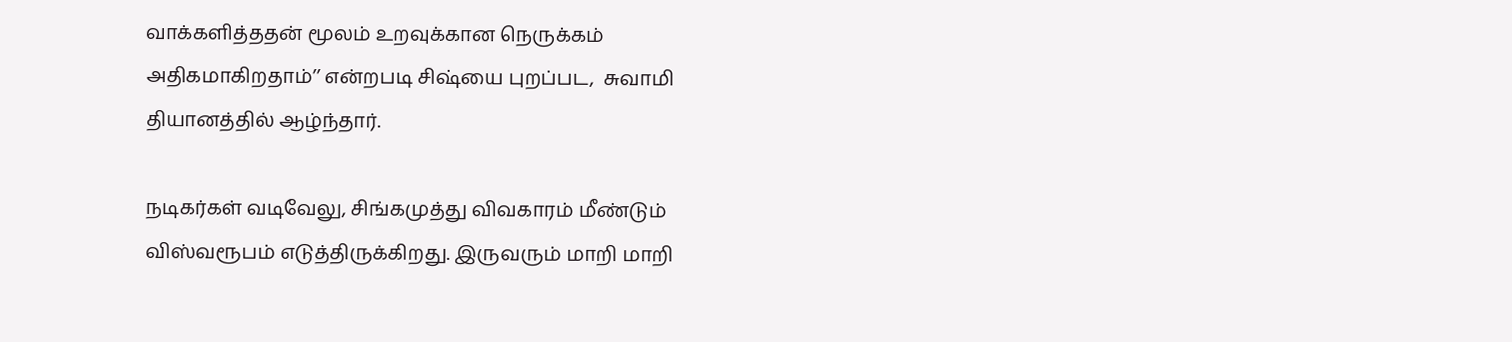வாக்களித்ததன் மூலம் உறவுக்கான நெருக்கம் அதிகமாகிறதாம்’’ என்றபடி சிஷ்யை புறப்பட,  சுவாமி தியானத்தில் ஆழ்ந்தார்.

நடிகர்கள் வடிவேலு, சிங்கமுத்து விவகாரம் மீண்டும் விஸ்வரூபம் எடுத்திருக்கிறது. இருவரும் மாறி மாறி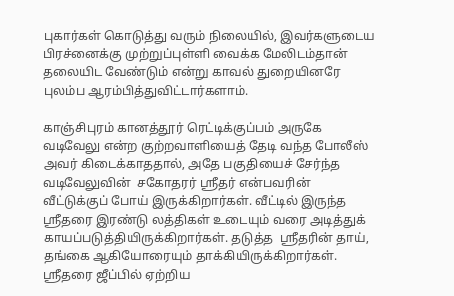புகார்கள் கொடுத்து வரும் நிலையில், இவர்களுடைய  பிரச்னைக்கு முற்றுப்புள்ளி வைக்க மேலிடம்தான் தலையிட வேண்டும் என்று காவல் துறையினரே புலம்ப ஆரம்பித்துவிட்டார்களாம்.

காஞ்சிபுரம் கானத்தூர் ரெட்டிக்குப்பம் அருகே வடிவேலு என்ற குற்றவாளியைத் தேடி வந்த போலீஸ்  அவர் கிடைக்காததால், அதே பகுதியைச் சேர்ந்த வடிவேலுவின்  சகோதரர் ஸ்ரீதர் என்பவரின் வீட்டுக்குப் போய் இருக்கிறார்கள். வீட்டில் இருந்த ஸ்ரீதரை இரண்டு லத்திகள் உடையும் வரை அடித்துக் காயப்படுத்தியிருக்கிறார்கள். தடுத்த  ஸ்ரீதரின் தாய், தங்கை ஆகியோரையும் தாக்கியிருக்கிறார்கள். ஸ்ரீதரை ஜீப்பில் ஏற்றிய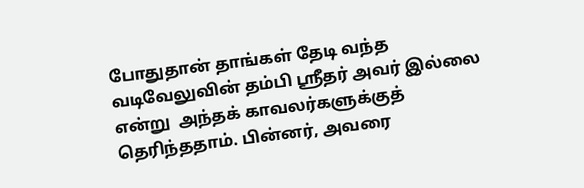போதுதான் தாங்கள் தேடி வந்த வடிவேலுவின் தம்பி ஸ்ரீதர் அவர் இல்லை என்று  அந்தக் காவலர்களுக்குத் தெரிந்ததாம். பின்னர், அவரை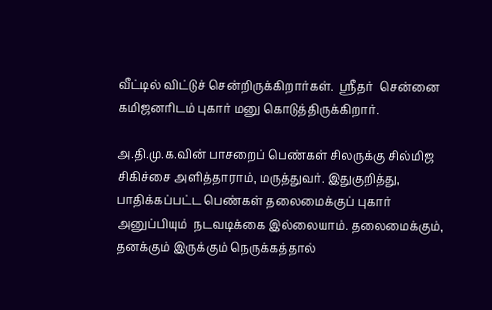வீட்டில் விட்டுச் சென்றிருக்கிறார்கள்.  ஸ்ரீதர்  சென்னை கமிஜனரிடம் புகார் மனு கொடுத்திருக்கிறார்.

அ.தி.மு.க.வின் பாசறைப் பெண்கள் சிலருக்கு சில்மிஜ சிகிச்சை அளித்தாராம், மருத்துவர். இதுகுறித்து, பாதிக்கப்பட்ட பெண்கள் தலைமைக்குப் புகார் அனுப்பியும்  நடவடிக்கை இல்லையாம். தலைமைக்கும், தனக்கும் இருக்கும் நெருக்கத்தால்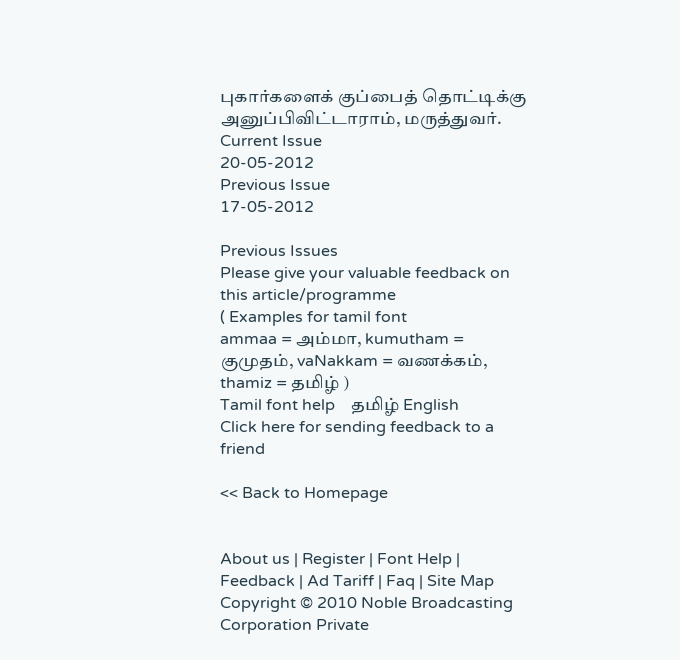புகார்களைக் குப்பைத் தொட்டிக்கு அனுப்பிவிட்டாராம், மருத்துவர்.
Current Issue
20-05-2012
Previous Issue
17-05-2012

Previous Issues
Please give your valuable feedback on this article/programme
( Examples for tamil font
ammaa = அம்மா, kumutham = குமுதம், vaNakkam = வணக்கம், thamiz = தமிழ் )
Tamil font help    தமிழ் English
Click here for sending feedback to a friend

<< Back to Homepage


About us | Register | Font Help | Feedback | Ad Tariff | Faq | Site Map
Copyright © 2010 Noble Broadcasting Corporation Private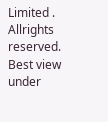Limited . Allrights reserved.
Best view under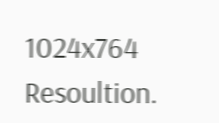1024x764 Resoultion.